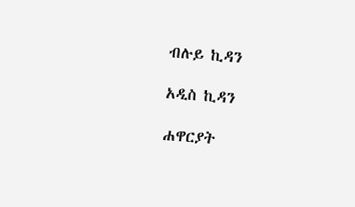ብሉይ ኪዳን

አዲስ ኪዳን

ሐዋርያት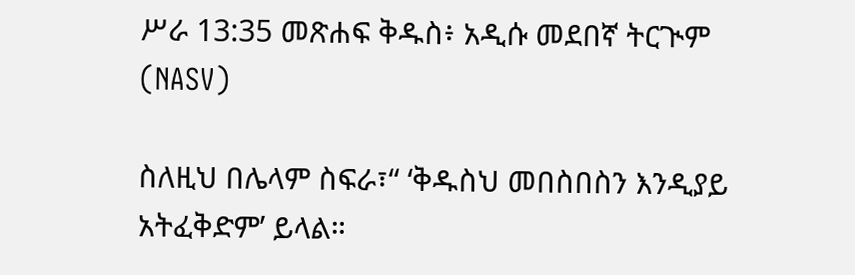ሥራ 13:35 መጽሐፍ ቅዱስ፥ አዲሱ መደበኛ ትርጒም (NASV)

ስለዚህ በሌላም ስፍራ፣“ ‘ቅዱስህ መበስበስን እንዲያይ አትፈቅድም’ ይላል።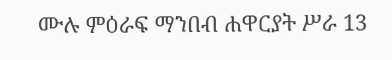ሙሉ ምዕራፍ ማንበብ ሐዋርያት ሥራ 13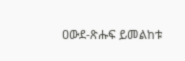ዐውደ-ጽሑፍ ይመልከቱ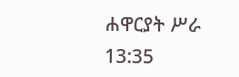ሐዋርያት ሥራ 13:35